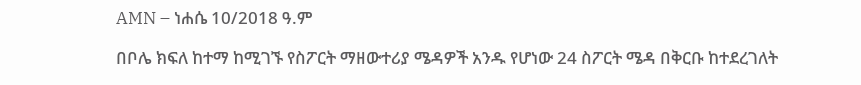AMN – ነሐሴ 10/2018 ዓ.ም

በቦሌ ክፍለ ከተማ ከሚገኙ የስፖርት ማዘውተሪያ ሜዳዎች አንዱ የሆነው 24 ስፖርት ሜዳ በቅርቡ ከተደረገለት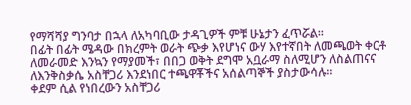የማሻሻያ ግንባታ በኋላ ለአካባቢው ታዳጊዎች ምቹ ሁኔታን ፈጥሯል።
በፊት በፊት ሜዳው በክረምት ወራት ጭቃ እየሆነና ውሃ እየተኛበት ለመጫወት ቀርቶ ለመራመድ እንኳን የማያመች፣ በበጋ ወቅት ደግሞ አቧራማ ስለሚሆን ለስልጠናና ለእንቅስቃሴ አስቸጋሪ እንደነበር ተጫዋቾችና አሰልጣኞች ያስታውሳሉ።
ቀደም ሲል የነበረውን አስቸጋሪ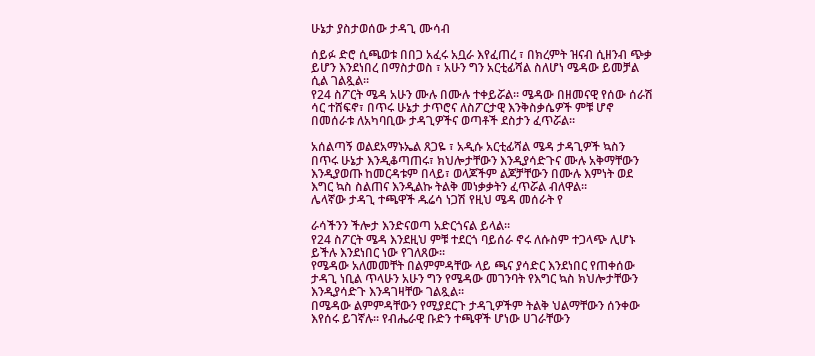ሁኔታ ያስታወሰው ታዳጊ ሙሳብ

ሰይፉ ድሮ ሲጫወቱ በበጋ አፈሩ አቧራ እየፈጠረ ፣ በክረምት ዝናብ ሲዘንብ ጭቃ ይሆን እንደነበረ በማስታወስ ፣ አሁን ግን አርቲፊሻል ስለሆነ ሜዳው ይመቻል ሲል ገልጿል፡፡
የ24 ስፖርት ሜዳ አሁን ሙሉ በሙሉ ተቀይሯል። ሜዳው በዘመናዊ የሰው ሰራሽ ሳር ተሸፍኖ፣ በጥሩ ሁኔታ ታጥሮና ለስፖርታዊ እንቅስቃሴዎች ምቹ ሆኖ በመሰራቱ ለአካባቢው ታዳጊዎችና ወጣቶች ደስታን ፈጥሯል።

አሰልጣኝ ወልደአማኑኤል ጸጋዬ ፣ አዲሱ አርቲፊሻል ሜዳ ታዳጊዎች ኳስን በጥሩ ሁኔታ እንዲቆጣጠሩ፣ ክህሎታቸውን እንዲያሳድጉና ሙሉ አቅማቸውን እንዲያወጡ ከመርዳቱም በላይ፣ ወላጆችም ልጆቻቸውን በሙሉ እምነት ወደ እግር ኳስ ስልጠና እንዲልኩ ትልቅ መነቃቃትን ፈጥሯል ብለዋል።
ሌላኛው ታዳጊ ተጫዋች ዱሬሳ ነጋሽ የዚህ ሜዳ መሰራት የ

ራሳችንን ችሎታ እንድናወጣ አድርጎናል ይላል።
የ24 ስፖርት ሜዳ እንደዚህ ምቹ ተደርጎ ባይሰራ ኖሩ ለሱስም ተጋላጭ ሊሆኑ ይችሉ እንደነበር ነው የገለጸው፡፡
የሜዳው አለመመቸት በልምምዳቸው ላይ ጫና ያሳድር እንደነበር የጠቀሰው ታዳጊ ነቢል ጥላሁን አሁን ግን የሜዳው መገንባት የእግር ኳስ ክህሎታቸውን እንዲያሳድጉ እንዳገዛቸው ገልጿል።
በሜዳው ልምምዳቸውን የሚያደርጉ ታዳጊዎችም ትልቅ ህልማቸውን ሰንቀው እየሰሩ ይገኛሉ። የብሔራዊ ቡድን ተጫዋች ሆነው ሀገራቸውን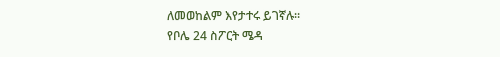ለመወከልም እየታተሩ ይገኛሉ።
የቦሌ 24 ስፖርት ሜዳ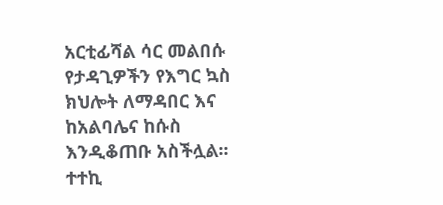አርቲፊሻል ሳር መልበሱ የታዳጊዎችን የእግር ኳስ ክህሎት ለማዳበር እና ከአልባሌና ከሱስ እንዲቆጠቡ አስችሏል፡፡ ተተኪ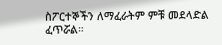ስፖርተኞችን ለማፈራትም ምቹ መደላድል ፈጥሯል።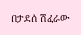በታደሰ ሽፈራው